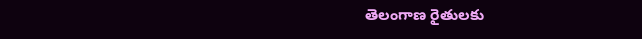తెలంగాణ రైతులకు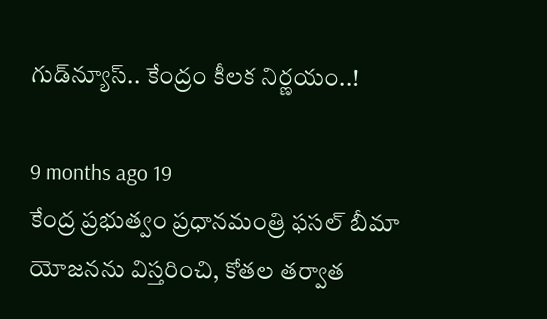గుడ్‌న్యూస్.. కేంద్రం కీలక నిర్ణయం..!

9 months ago 19
కేంద్ర ప్రభుత్వం ప్రధానమంత్రి ఫసల్ బీమా యోజనను విస్తరించి, కోతల తర్వాత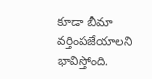కూడా బీమా వర్తింపజేయాలని భావిస్తోంది.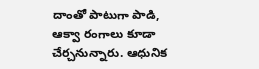దాంతో పాటుగా పాడి, ఆక్వా రంగాలు కూడా చేర్చనున్నారు. ఆధునిక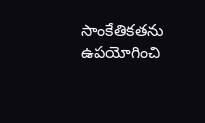సాంకేతికతను ఉపయోగించి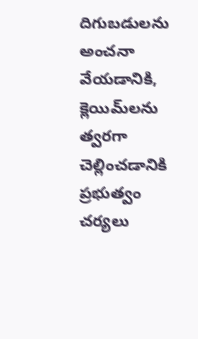దిగుబడులను అంచనా వేయడానికి, క్లెయిమ్‌లను త్వరగా చెల్లించడానికి ప్రభుత్వం చర్యలు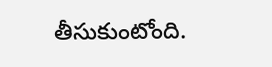తీసుకుంటోంది.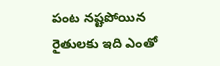పంట నష్టపోయిన రైతులకు ఇది ఎంతో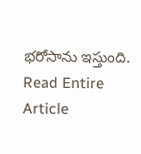భరోసాను ఇస్తుంది.
Read Entire Article